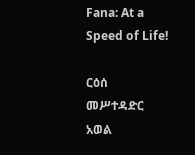Fana: At a Speed of Life!

ርዕሰ መሥተዳድር አወል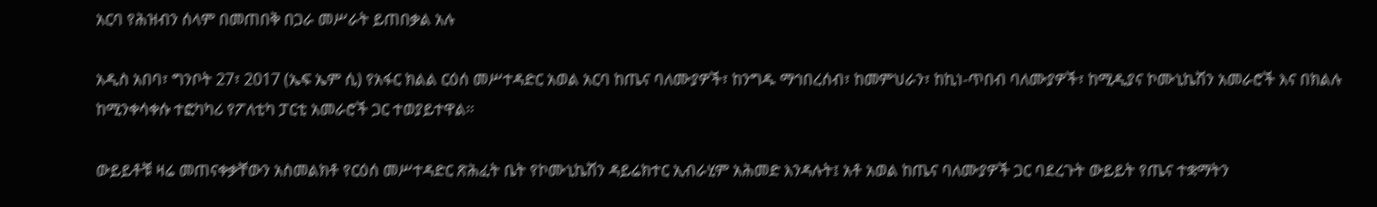አርባ የሕዝብን ሰላም በመጠበቅ በጋራ መሥራት ይጠበቃል አሉ

አዲስ አበባ፣ ግንቦት 27፣ 2017 (ኤፍ ኤም ሲ) የአፋር ክልል ርዕሰ መሥተዳድር አወል አርባ ከጤና ባለሙያዎች፣ ከንግዱ ማኅበረሰብ፣ ከመምህራን፣ ከኪነ-ጥበብ ባለሙያዎች፣ ከሚዲያና ኮሙኒኬሽን አመራሮች እና በክልሉ ከሚንቀሳቀሱ ተፎካካሪ የፖለቲካ ፓርቲ አመራሮች ጋር ተወያይተዋል፡፡

ውይይቶቹ ዛሬ መጠናቀቃቸውን አስመልክቶ የርዕሰ መሥተዳድር ጽሕፈት ቤት የኮሙኒኬሽን ዳይሬክተር ኢብራሂም አሕመድ እንዳሉት፤ አቶ አወል ከጤና ባለሙያዎች ጋር ባደረጉት ውይይት የጤና ተቋማትን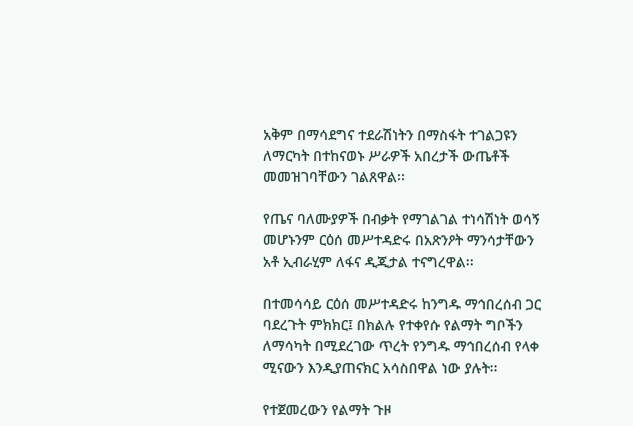አቅም በማሳደግና ተደራሽነትን በማስፋት ተገልጋዩን ለማርካት በተከናወኑ ሥራዎች አበረታች ውጤቶች መመዝገባቸውን ገልጸዋል፡፡

የጤና ባለሙያዎች በብቃት የማገልገል ተነሳሽነት ወሳኝ መሆኑንም ርዕሰ መሥተዳድሩ በአጽንዖት ማንሳታቸውን አቶ ኢብራሂም ለፋና ዲጂታል ተናግረዋል፡፡

በተመሳሳይ ርዕሰ መሥተዳድሩ ከንግዱ ማኅበረሰብ ጋር ባደረጉት ምክክር፤ በክልሉ የተቀየሱ የልማት ግቦችን ለማሳካት በሚደረገው ጥረት የንግዱ ማኅበረሰብ የላቀ ሚናውን እንዲያጠናክር አሳስበዋል ነው ያሉት፡፡

የተጀመረውን የልማት ጉዞ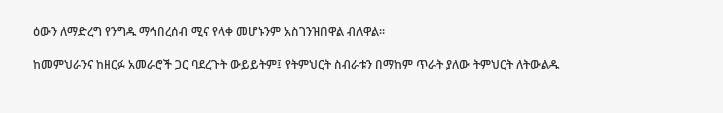ዕውን ለማድረግ የንግዱ ማኅበረሰብ ሚና የላቀ መሆኑንም አስገንዝበዋል ብለዋል፡፡

ከመምህራንና ከዘርፉ አመራሮች ጋር ባደረጉት ውይይትም፤ የትምህርት ስብራቱን በማከም ጥራት ያለው ትምህርት ለትውልዱ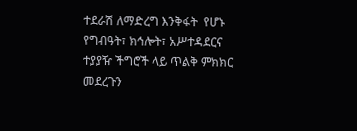ተደራሽ ለማድረግ እንቅፋት  የሆኑ  የግብዓት፣ ክኅሎት፣ አሥተዳደርና ተያያዥ ችግሮች ላይ ጥልቅ ምክክር መደረጉን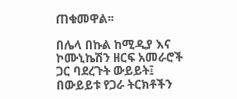ጠቁመዋል፡፡

በሌላ በኩል ከሚዲያ እና ኮሙኒኬሽን ዘርፍ አመራሮች ጋር ባደረጉት ውይይት፤ በውይይቱ የጋራ ትርክቶችን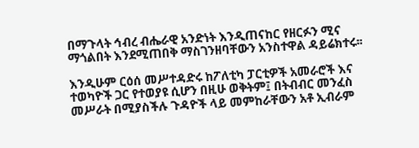በማጉላት ኅብረ ብሔራዊ አንድነት እንዲጠናከር የዘርፉን ሚና ማጎልበት እንደሚጠበቅ ማስገንዘባቸውን አንስተዋል ዳይሬክተሩ፡፡

እንዲሁም ርዕሰ መሥተዳድሩ ከፖለቲካ ፓርቲዎች አመራሮች እና ተወካዮች ጋር የተወያዩ ሲሆን በዚሁ ወቅትም፤ በትብብር መንፈስ መሥራት በሚያስችሉ ጉዳዮች ላይ መምከራቸውን አቶ ኢብራም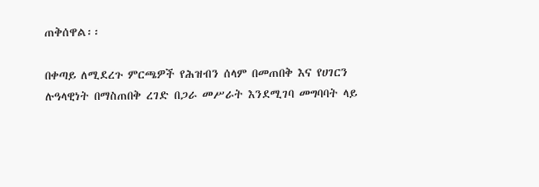ጠቅሰዋል፡፡

በቀጣይ ለሚደረጉ ምርጫዎች የሕዝብን ሰላም በመጠበቅ እና የሀገርን ሉዓላዊነት በማስጠበቅ ረገድ በጋራ መሥራት እንደሚገባ መግባባት ላይ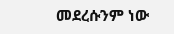መደረሱንም ነው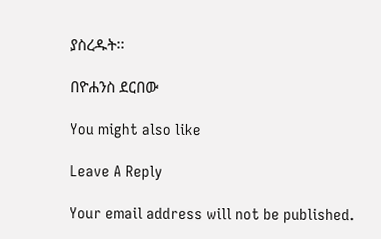ያስረዱት፡፡

በዮሐንስ ደርበው

You might also like

Leave A Reply

Your email address will not be published.